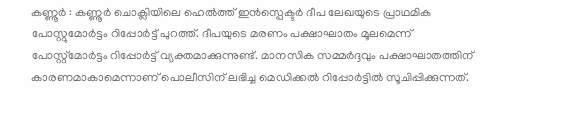കണ്ണൂർ : കണ്ണൂർ ചൊക്ലിയിലെ ഹെൽത്ത് ഇൻസ്പെക്ടർ ദീപ ലേഖയുടെ പ്രാഥമിക പോസ്റ്റുമോർട്ടം റിപ്പോർട്ട് പുറത്ത്. ദീപയുടെ മരണം പക്ഷാഘാതം മൂലമെന്ന് പോസ്റ്റ്മോർട്ടം റിപ്പോർട്ട് വ്യക്തമാക്കുന്നുണ്ട്. മാനസിക സമ്മർദ്ദവും പക്ഷാഘാതത്തിന് കാരണമാകാമെന്നാണ് പൊലീസിന് ലഭിച്ച മെഡിക്കൽ റിപ്പോർട്ടിൽ സൂചിപ്പിക്കുന്നത്.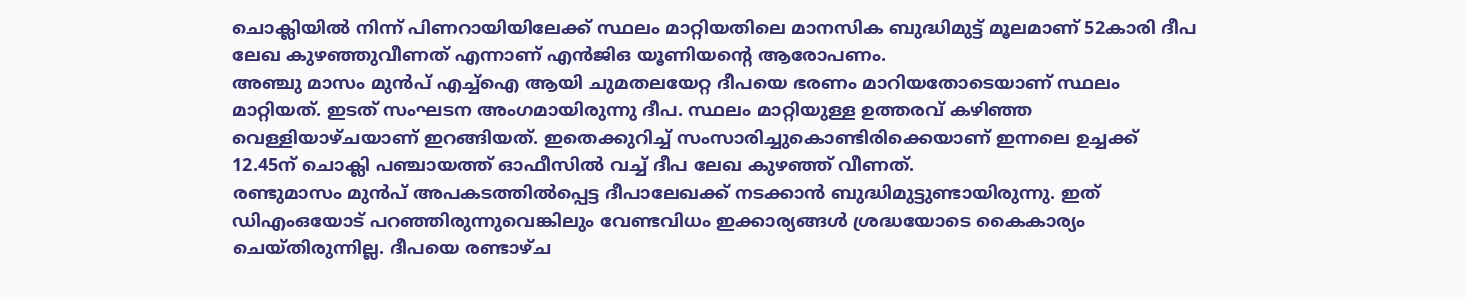ചൊക്ലിയിൽ നിന്ന് പിണറായിയിലേക്ക് സ്ഥലം മാറ്റിയതിലെ മാനസിക ബുദ്ധിമുട്ട് മൂലമാണ് 52കാരി ദീപ ലേഖ കുഴഞ്ഞുവീണത് എന്നാണ് എൻജിഒ യൂണിയന്റെ ആരോപണം.
അഞ്ചു മാസം മുൻപ് എച്ച്ഐ ആയി ചുമതലയേറ്റ ദീപയെ ഭരണം മാറിയതോടെയാണ് സ്ഥലം മാറ്റിയത്. ഇടത് സംഘടന അംഗമായിരുന്നു ദീപ. സ്ഥലം മാറ്റിയുള്ള ഉത്തരവ് കഴിഞ്ഞ വെള്ളിയാഴ്ചയാണ് ഇറങ്ങിയത്. ഇതെക്കുറിച്ച് സംസാരിച്ചുകൊണ്ടിരിക്കെയാണ് ഇന്നലെ ഉച്ചക്ക് 12.45ന് ചൊക്ലി പഞ്ചായത്ത് ഓഫീസിൽ വച്ച് ദീപ ലേഖ കുഴഞ്ഞ് വീണത്.
രണ്ടുമാസം മുൻപ് അപകടത്തിൽപ്പെട്ട ദീപാലേഖക്ക് നടക്കാൻ ബുദ്ധിമുട്ടുണ്ടായിരുന്നു. ഇത് ഡിഎംഒയോട് പറഞ്ഞിരുന്നുവെങ്കിലും വേണ്ടവിധം ഇക്കാര്യങ്ങൾ ശ്രദ്ധയോടെ കൈകാര്യം ചെയ്തിരുന്നില്ല. ദീപയെ രണ്ടാഴ്ച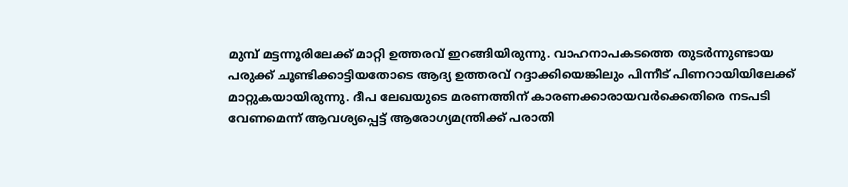മുമ്പ് മട്ടന്നൂരിലേക്ക് മാറ്റി ഉത്തരവ് ഇറങ്ങിയിരുന്നു. വാഹനാപകടത്തെ തുടർന്നുണ്ടായ പരുക്ക് ചൂണ്ടിക്കാട്ടിയതോടെ ആദ്യ ഉത്തരവ് റദ്ദാക്കിയെങ്കിലും പിന്നീട് പിണറായിയിലേക്ക് മാറ്റുകയായിരുന്നു. ദീപ ലേഖയുടെ മരണത്തിന് കാരണക്കാരായവർക്കെതിരെ നടപടി വേണമെന്ന് ആവശ്യപ്പെട്ട് ആരോഗ്യമന്ത്രിക്ക് പരാതി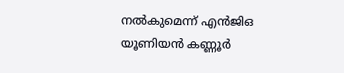നൽകുമെന്ന് എൻജിഒ യൂണിയൻ കണ്ണൂർ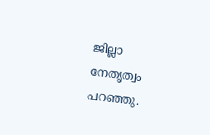ജില്ലാ നേതൃത്വം പറഞ്ഞു.